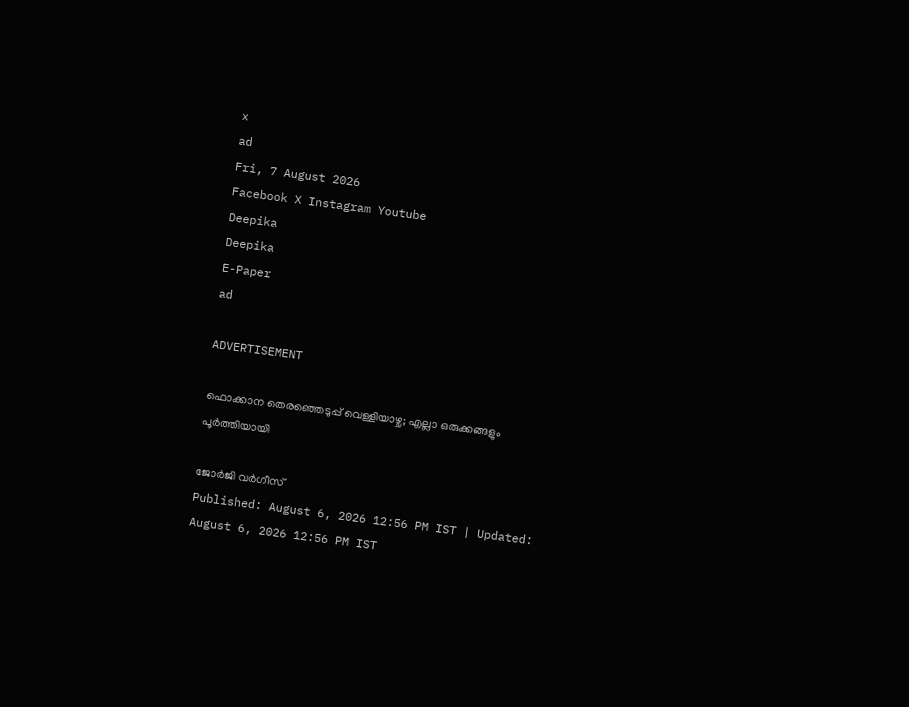x
ad
Fri, 7 August 2026
Facebook X Instagram Youtube
Deepika
Deepika
E-Paper
ad

ADVERTISEMENT

ഫൊക്കാന തെരഞ്ഞെടുപ്പ് വെള്ളിയാഴ്ച; എല്ലാ ഒരുക്കങ്ങളും പൂർത്തിയായി

ജോർജി വർഗീസ്
Published: August 6, 2026 12:56 PM IST | Updated: August 6, 2026 12:56 PM IST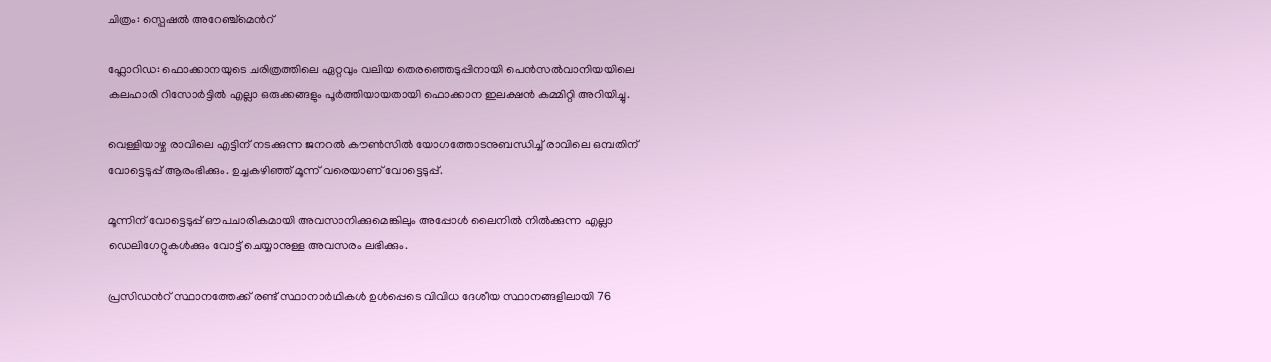ചിത്രം: സ്പെഷൽ അറേഞ്ച്മെന്‍റ്

ഫ്ലോറിഡ: ഫൊക്കാനയുടെ ചരിത്രത്തിലെ ഏറ്റവും വലിയ തെരഞ്ഞെടുപ്പിനായി പെൻസൽവാനിയയിലെ കലഹാരി റിസോർട്ടിൽ എല്ലാ ഒരുക്കങ്ങളും പൂർത്തിയായതായി ഫൊക്കാന ഇലക്ഷൻ കമ്മിറ്റി അറിയിച്ചു.

വെള്ളിയാഴ്ച രാവിലെ എട്ടിന് നടക്കുന്ന ജനറൽ കൗൺസിൽ യോഗത്തോടനുബന്ധിച്ച് രാവിലെ ഒമ്പതിന് വോട്ടെടുപ്പ് ആരംഭിക്കും. ഉച്ചകഴിഞ്ഞ് മൂന്ന് വരെയാണ് വോട്ടെടുപ്പ്.

മൂന്നിന് വോട്ടെടുപ്പ് ഔപചാരികമായി അവസാനിക്കുമെങ്കിലും അപ്പോൾ ലൈനിൽ നിൽക്കുന്ന എല്ലാ ഡെലിഗേറ്റുകൾക്കും വോട്ട് ചെയ്യാനുള്ള അവസരം ലഭിക്കും.

പ്രസിഡന്‍റ് സ്ഥാനത്തേക്ക് രണ്ട് സ്ഥാനാർഥികൾ ഉൾപ്പെടെ വിവിധ ദേശീയ സ്ഥാനങ്ങളിലായി 76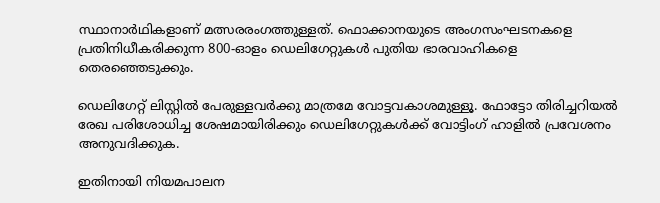സ്ഥാനാർഥികളാണ് മത്സരരംഗത്തുള്ളത്. ഫൊക്കാനയുടെ അംഗസംഘടനകളെ പ്രതിനിധീകരിക്കുന്ന 800-ഓളം ഡെലിഗേറ്റുകൾ പുതിയ ഭാരവാഹികളെ തെരഞ്ഞെടുക്കും.

ഡെലിഗേറ്റ് ലിസ്റ്റിൽ പേരുള്ളവർക്കു മാത്രമേ വോട്ടവകാശമുള്ളൂ. ഫോട്ടോ തിരിച്ചറിയൽ രേഖ പരിശോധിച്ച ശേഷമായിരിക്കും ഡെലിഗേറ്റുകൾക്ക് വോട്ടിംഗ് ഹാളിൽ പ്രവേശനം അനുവദിക്കുക.

ഇതിനായി നിയമപാലന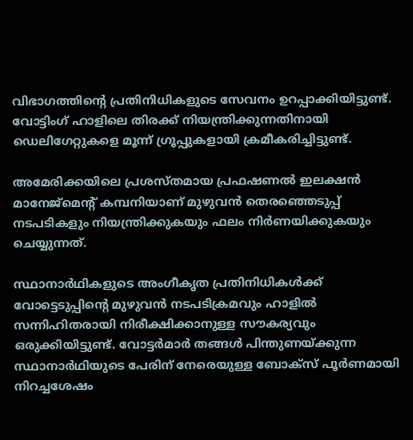വിഭാഗത്തിന്‍റെ പ്രതിനിധികളുടെ സേവനം ഉറപ്പാക്കിയിട്ടുണ്ട്. വോട്ടിംഗ് ഹാളിലെ തിരക്ക് നിയന്ത്രിക്കുന്നതിനായി ഡെലിഗേറ്റുകളെ മൂന്ന് ഗ്രൂപ്പുകളായി ക്രമീകരിച്ചിട്ടുണ്ട്.

അമേരിക്കയിലെ പ്രശസ്തമായ പ്രഫഷണൽ ഇലക്ഷൻ മാനേജ്മെന്‍റ് കമ്പനിയാണ് മുഴുവൻ തെരഞ്ഞെടുപ്പ് നടപടികളും നിയന്ത്രിക്കുകയും ഫലം നിർണയിക്കുകയും ചെയ്യുന്നത്.

സ്ഥാനാർഥികളുടെ അംഗീകൃത പ്രതിനിധികൾക്ക് വോട്ടെടുപ്പിന്‍റെ മുഴുവൻ നടപടിക്രമവും ഹാളിൽ സന്നിഹിതരായി നിരീക്ഷിക്കാനുള്ള സൗകര്യവും ഒരുക്കിയിട്ടുണ്ട്. വോട്ടർമാർ തങ്ങൾ പിന്തുണയ്ക്കുന്ന സ്ഥാനാർഥിയുടെ പേരിന് നേരെയുള്ള ബോക്സ് പൂർണമായി നിറച്ചശേഷം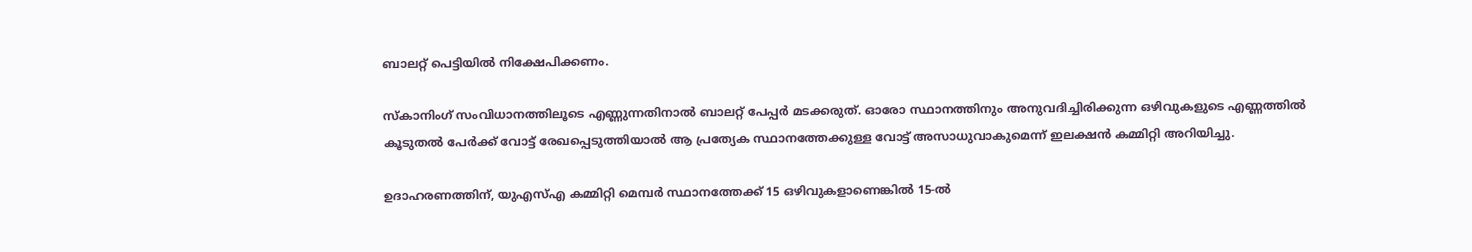ബാലറ്റ് പെട്ടിയിൽ നിക്ഷേപിക്കണം.

സ്കാനിംഗ് സംവിധാനത്തിലൂടെ എണ്ണുന്നതിനാൽ ബാലറ്റ് പേപ്പർ മടക്കരുത്. ഓരോ സ്ഥാനത്തിനും അനുവദിച്ചിരിക്കുന്ന ഒഴിവുകളുടെ എണ്ണത്തിൽ കൂടുതൽ പേർക്ക് വോട്ട് രേഖപ്പെടുത്തിയാൽ ആ പ്രത്യേക സ്ഥാനത്തേക്കുള്ള വോട്ട് അസാധുവാകുമെന്ന് ഇലക്ഷൻ കമ്മിറ്റി അറിയിച്ചു.

ഉദാഹരണത്തിന്, യുഎസ്എ കമ്മിറ്റി മെമ്പർ സ്ഥാനത്തേക്ക് 15 ഒഴിവുകളാണെങ്കിൽ 15-ൽ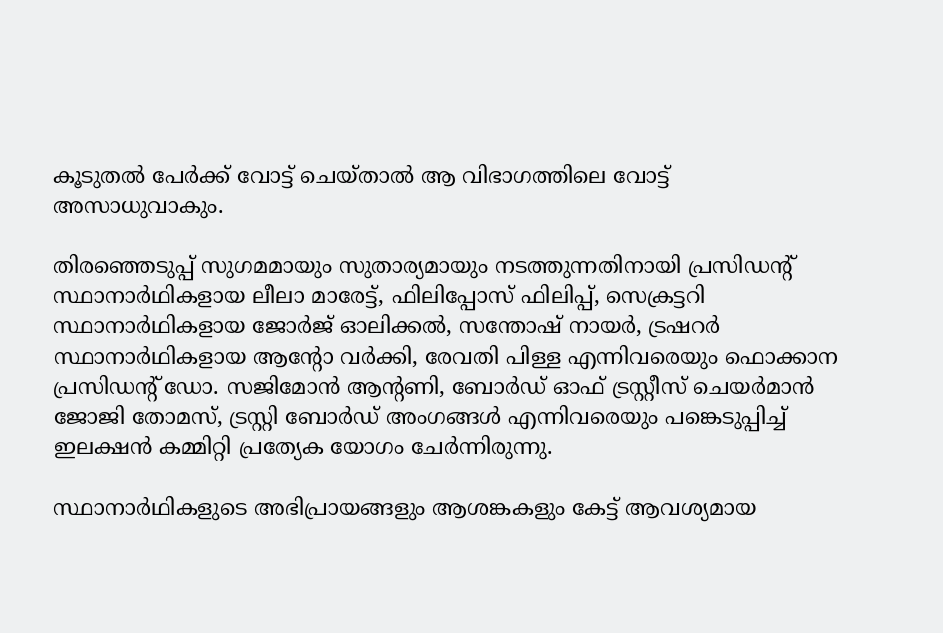കൂടുതൽ പേർക്ക് വോട്ട് ചെയ്താൽ ആ വിഭാഗത്തിലെ വോട്ട് അസാധുവാകും.

തിരഞ്ഞെടുപ്പ് സുഗമമായും സുതാര്യമായും നടത്തുന്നതിനായി പ്രസിഡന്‍റ് സ്ഥാനാർഥികളായ ലീലാ മാരേട്ട്, ഫിലിപ്പോസ് ഫിലിപ്പ്, സെക്രട്ടറി സ്ഥാനാർഥികളായ ജോർജ് ഓലിക്കൽ, സന്തോഷ് നായർ, ട്രഷറർ സ്ഥാനാർഥികളായ ആന്‍റോ വർക്കി, രേവതി പിള്ള എന്നിവരെയും ഫൊക്കാന പ്രസിഡന്‍റ് ഡോ. സജിമോൻ ആന്‍റണി, ബോർഡ് ഓഫ് ട്രസ്റ്റീസ് ചെയർമാൻ ജോജി തോമസ്, ട്രസ്റ്റി ബോർഡ് അംഗങ്ങൾ എന്നിവരെയും പങ്കെടുപ്പിച്ച് ഇലക്ഷൻ കമ്മിറ്റി പ്രത്യേക യോഗം ചേർന്നിരുന്നു.

സ്ഥാനാർഥികളുടെ അഭിപ്രായങ്ങളും ആശങ്കകളും കേട്ട് ആവശ്യമായ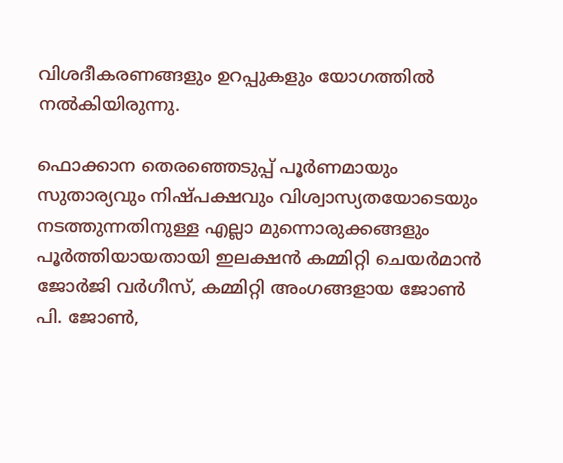വിശദീകരണങ്ങളും ഉറപ്പുകളും യോഗത്തിൽ നൽകിയിരുന്നു.

ഫൊക്കാന തെരഞ്ഞെടുപ്പ് പൂർണമായും സുതാര്യവും നിഷ്പക്ഷവും വിശ്വാസ്യതയോടെയും നടത്തുന്നതിനുള്ള എല്ലാ മുന്നൊരുക്കങ്ങളും പൂർത്തിയായതായി ഇലക്ഷൻ കമ്മിറ്റി ചെയർമാൻ ജോർജി വർഗീസ്, കമ്മിറ്റി അംഗങ്ങളായ ജോൺ പി. ജോൺ,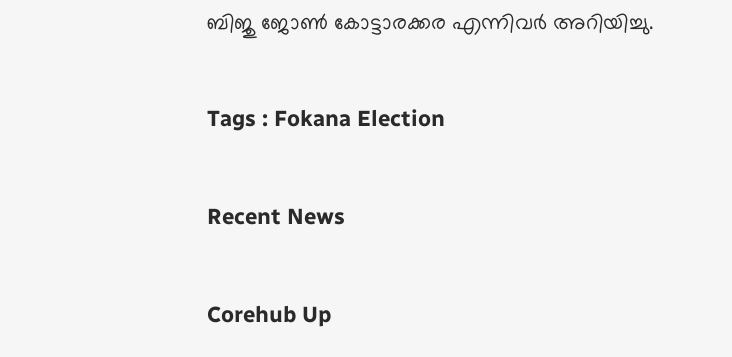ബിജു ജോൺ കോട്ടാരക്കര എന്നിവർ അറിയിച്ചു.

Tags : Fokana Election

Recent News

Corehub Up